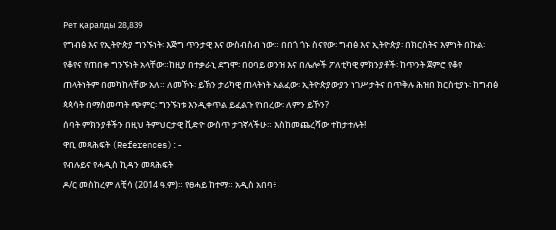Рет қаралды 28,839
የግብፅ እና የኢትዮጵያ ግንኙነት፡ እጅግ ጥንታዊ እና ውስብስብ ነው። በበጎ ጎኑ ስናየው፡ ግብፅ እና ኢትዮጵያ፡ በክርስትና እምነት በኩል፡ የቆየና የጠበቀ ግንኙነት አላቸው።ከዚያ በተቃራኒ ደግሞ፡ በዐባይ ወንዝ እና በሌሎች ፖለቲካዊ ምክንያቶች፡ ከጥንት ጀምሮ የቆየ ጠላትነትም በመካከላቸው አለ። ለመኾኑ፡ ይኽን ታሪካዊ ጠላትነት አልፈው፡ ኢትዮጵያውያን ነገሥታትና በጥቅሉ ሕዝበ ክርስቲያኑ፡ ከግብፅ ጳጳሳት በማስመጣት ጭምር፡ ግንኙነቱ እንዲቀጥል ይፈልጉ የነበረው፡ ለምን ይኾን?
ሰባት ምክንያቶችን በዚህ ትምህርታዊ ቪድዮ ውስጥ ታገኛላችሁ። እስከመጨረሻው ተከታተሉት!
ዋቢ መጻሕፍት (References):-
የብሉይና የሓዲስ ኪዳን መጻሕፍት
ዶ/ር መስከረም ለቺሳ (2014 ዓ.ም)። የፀሓይ ከተማ። አዲስ አበባ፥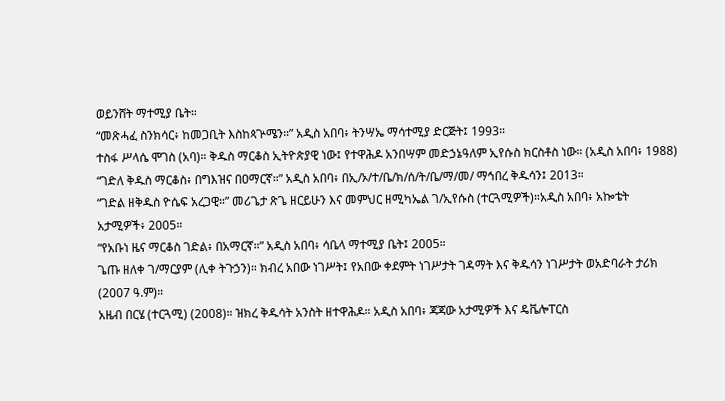ወይንሸት ማተሚያ ቤት።
“መጽሓፈ ስንክሳር፥ ከመጋቢት እስከጳጕሜን።” አዲስ አበባ፥ ትንሣኤ ማሳተሚያ ድርጅት፤ 1993።
ተስፋ ሥላሴ ሞገስ (አባ)። ቅዱስ ማርቆስ ኢትዮጵያዊ ነው፤ የተዋሕዶ አንበሣም መድኃኔዓለም ኢየሱስ ክርስቶስ ነው። (አዲስ አበባ፥ 1988)
“ገድለ ቅዱስ ማርቆስ፥ በግእዝና በዐማርኛ።” አዲስ አበባ፥ በኢ/ኦ/ተ/ቤ/ክ/ሰ/ት/ቤ/ማ/መ/ ማኅበረ ቅዱሳን፤ 2013።
“ገድል ዘቅዱስ ዮሴፍ አረጋዊ።” መሪጌታ ጽጌ ዘርይሁን እና መምህር ዘሚካኤል ገ/ኢየሱስ (ተርጓሚዎች)።አዲስ አበባ፥ አኰቴት አታሚዎች፥ 2005።
“የአቡነ ዜና ማርቆስ ገድል፥ በአማርኛ።” አዲስ አበባ፥ ሳቤላ ማተሚያ ቤት፤ 2005።
ጌጡ ዘለቀ ገ/ማርያም (ሊቀ ትጉኃን)። ክብረ አበው ነገሥት፤ የአበው ቀደምት ነገሥታት ገዳማት እና ቅዱሳን ነገሥታት ወአድባራት ታሪክ (2007 ዓ.ም)።
አዜብ በርሄ (ተርጓሚ) (2008)። ዝክረ ቅዱሳት አንስት ዘተዋሕዶ። አዲስ አበባ፥ ጃጃው አታሚዎች እና ዴቬሎፐርስ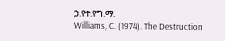ኃ.የተ.የግ.ማ.
Williams, C. (1974). The Destruction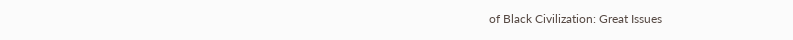of Black Civilization: Great Issues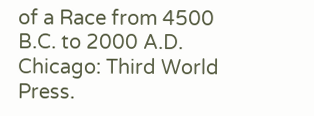of a Race from 4500 B.C. to 2000 A.D. Chicago: Third World Press.